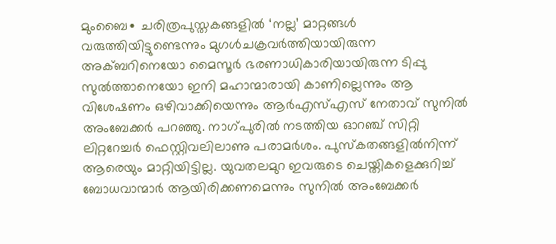മുംബൈ∙ ചരിത്രപുസ്തകങ്ങളിൽ ‘നല്ല’ മാറ്റങ്ങൾ വരുത്തിയിട്ടുണ്ടെന്നും മുഗൾചക്രവർത്തിയായിരുന്ന അക്ബറിനെയോ മൈസൂർ ഭരണാധികാരിയായിരുന്ന ടിപ്പു സുൽത്താനെയോ ഇനി മഹാന്മാരായി കാണില്ലെന്നും ആ വിശേഷണം ഒഴിവാക്കിയെന്നും ആർഎസ്എസ് നേതാവ് സുനിൽ അംബേക്കർ പറഞ്ഞു. നാഗ്പുരിൽ നടത്തിയ ഓറഞ്ച് സിറ്റി ലിറ്ററേച്ചർ ഫെസ്റ്റിവലിലാണു പരാമർശം. പുസ്കതങ്ങളിൽനിന്ന് ആരെയും മാറ്റിയിട്ടില്ല. യുവതലമുറ ഇവരുടെ ചെയ്തികളെക്കുറിച്ച് ബോധവാന്മാർ ആയിരിക്കണമെന്നും സുനിൽ അംബേക്കർ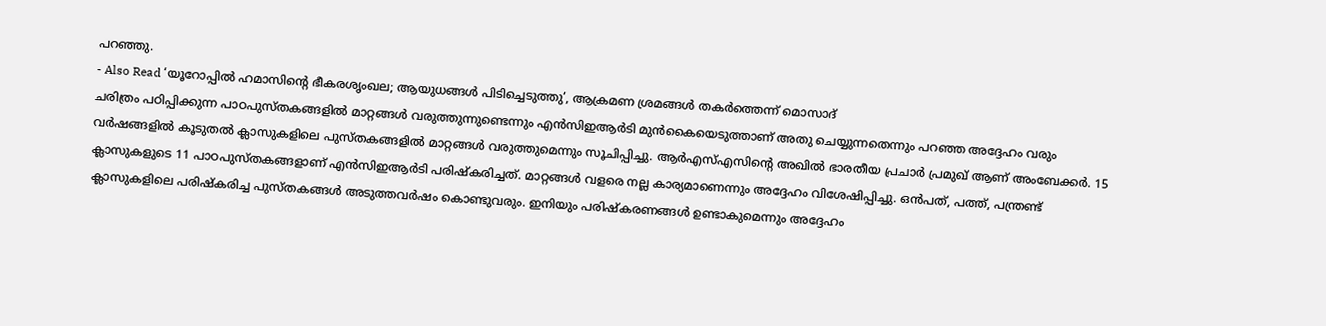പറഞ്ഞു.
- Also Read ‘യൂറോപ്പിൽ ഹമാസിന്റെ ഭീകരശൃംഖല; ആയുധങ്ങൾ പിടിച്ചെടുത്തു’, ആക്രമണ ശ്രമങ്ങൾ തകർത്തെന്ന് മൊസാദ്
ചരിത്രം പഠിപ്പിക്കുന്ന പാഠപുസ്തകങ്ങളിൽ മാറ്റങ്ങൾ വരുത്തുന്നുണ്ടെന്നും എൻസിഇആർടി മുൻകൈയെടുത്താണ് അതു ചെയ്യുന്നതെന്നും പറഞ്ഞ അദ്ദേഹം വരും വർഷങ്ങളിൽ കൂടുതൽ ക്ലാസുകളിലെ പുസ്തകങ്ങളിൽ മാറ്റങ്ങൾ വരുത്തുമെന്നും സൂചിപ്പിച്ചു. ആർഎസ്എസിന്റെ അഖിൽ ഭാരതീയ പ്രചാർ പ്രമുഖ് ആണ് അംബേക്കർ. 15 ക്ലാസുകളുടെ 11 പാഠപുസ്തകങ്ങളാണ് എൻസിഇആർടി പരിഷ്കരിച്ചത്. മാറ്റങ്ങൾ വളരെ നല്ല കാര്യമാണെന്നും അദ്ദേഹം വിശേഷിപ്പിച്ചു. ഒൻപത്, പത്ത്, പന്ത്രണ്ട് ക്ലാസുകളിലെ പരിഷ്കരിച്ച പുസ്തകങ്ങൾ അടുത്തവർഷം കൊണ്ടുവരും. ഇനിയും പരിഷ്കരണങ്ങൾ ഉണ്ടാകുമെന്നും അദ്ദേഹം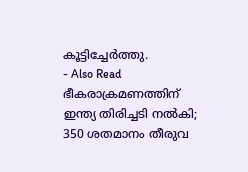കൂട്ടിച്ചേർത്തു.
- Also Read ഭീകരാക്രമണത്തിന് ഇന്ത്യ തിരിച്ചടി നൽകി; 350 ശതമാനം തീരുവ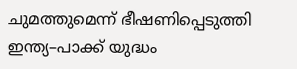ചുമത്തുമെന്ന് ഭീഷണിപ്പെടുത്തി ഇന്ത്യ–പാക്ക് യുദ്ധം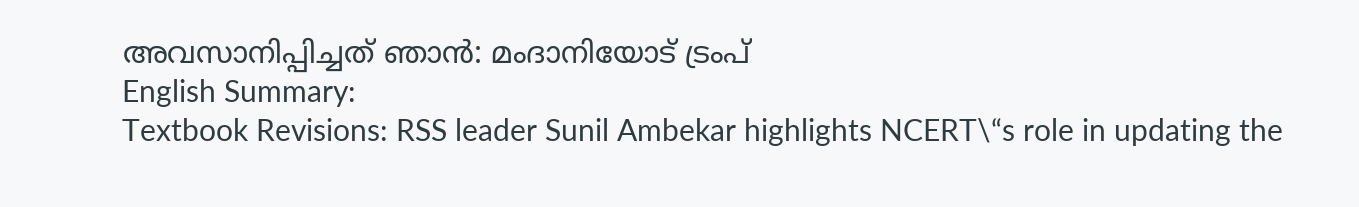അവസാനിപ്പിച്ചത് ഞാൻ: മംദാനിയോട് ട്രംപ്
English Summary:
Textbook Revisions: RSS leader Sunil Ambekar highlights NCERT\“s role in updating the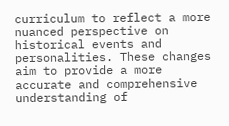curriculum to reflect a more nuanced perspective on historical events and personalities. These changes aim to provide a more accurate and comprehensive understanding of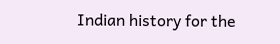Indian history for the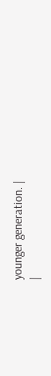younger generation. |
|